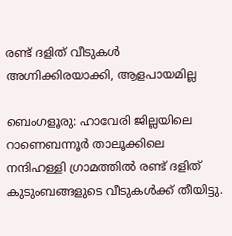രണ്ട് ദളിത്‌ വീടുകൾ അഗ്നിക്കിരയാക്കി, ആളപായമില്ല

ബെംഗളൂരു: ഹാവേരി ജില്ലയിലെ റാണെബന്നൂര്‍ താലൂക്കിലെ നന്ദിഹള്ളി ഗ്രാമത്തില്‍ രണ്ട് ദളിത് കുടുംബങ്ങളുടെ വീടുകള്‍ക്ക് തീയിട്ടു.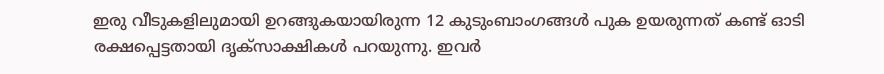ഇരു വീടുകളിലുമായി ഉറങ്ങുകയായിരുന്ന 12 കുടുംബാംഗങ്ങള്‍ പുക ഉയരുന്നത് കണ്ട് ഓടി രക്ഷപ്പെട്ടതായി ദൃക്‌സാക്ഷികള്‍ പറയുന്നു. ഇവര്‍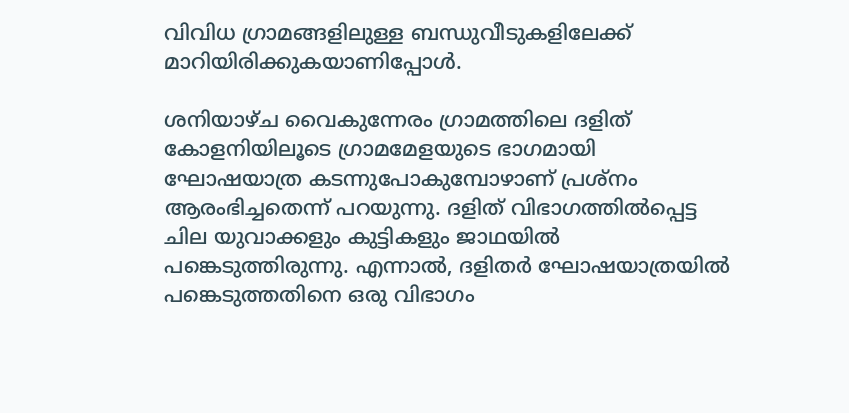വിവിധ ഗ്രാമങ്ങളിലുള്ള ബന്ധുവീടുകളിലേക്ക് മാറിയിരിക്കുകയാണിപ്പോള്‍.

ശനിയാഴ്ച വൈകുന്നേരം ഗ്രാമത്തിലെ ദളിത് കോളനിയിലൂടെ ഗ്രാമമേളയുടെ ഭാഗമായി ഘോഷയാത്ര കടന്നുപോകുമ്പോഴാണ് പ്രശ്‌നം ആരംഭിച്ചതെന്ന് പറയുന്നു. ദളിത് വിഭാഗത്തില്‍പ്പെട്ട ചില യുവാക്കളും കുട്ടികളും ജാഥയില്‍ പങ്കെടുത്തിരുന്നു. എന്നാല്‍, ദളിതര്‍ ഘോഷയാത്രയില്‍ പങ്കെടുത്തതിനെ ഒരു വിഭാഗം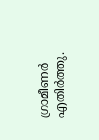ഗ്രാമീണര്‍ എതിര്‍ത്തു.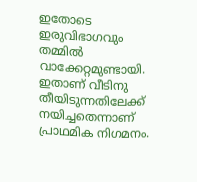ഇതോടെ ഇരുവിഭാഗവും തമ്മില്‍ വാക്കേറ്റമുണ്ടായി. ഇതാണ് വീടിനു തീയിടുന്നതിലേക്ക് നയിച്ചതെന്നാണ് പ്രാഥമിക നിഗമനം.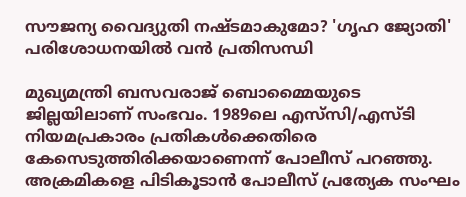സൗജന്യ വൈദ്യുതി നഷ്ടമാകുമോ? 'ഗൃഹ ജ്യോതി' പരിശോധനയിൽ വൻ പ്രതിസന്ധി

മുഖ്യമന്ത്രി ബസവരാജ് ബൊമ്മൈയുടെ ജില്ലയിലാണ് സംഭവം. 1989ലെ എസ്‌സി/എസ്ടി  നിയമപ്രകാരം പ്രതികള്‍ക്കെതിരെ കേസെടുത്തിരിക്കയാണെന്ന് പോലീസ് പറഞ്ഞു. അക്രമികളെ പിടികൂടാന്‍ പോലീസ് പ്രത്യേക സംഘം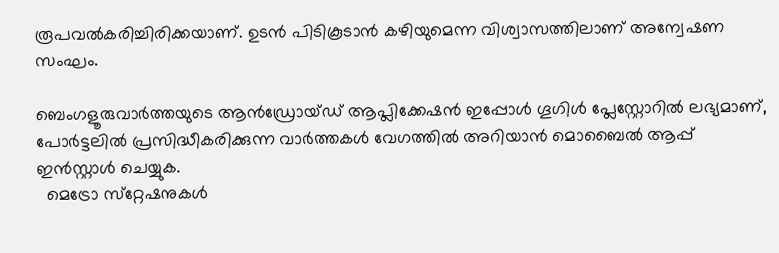രൂപവല്‍കരിച്ചിരിക്കയാണ്. ഉടന്‍ പിടികൂടാന്‍ കഴിയുമെന്ന വിശ്വാസത്തിലാണ് അന്വേഷണ സംഘം.

ബെംഗളൂരുവാർത്തയുടെ ആൻഡ്രോയ്ഡ് ആപ്ലിക്കേഷൻ ഇപ്പോൾ ഗൂഗിൾ പ്ലേസ്റ്റോറിൽ ലഭ്യമാണ്, പോർട്ടലിൽ പ്രസിദ്ധീകരിക്കുന്ന വാർത്തകൾ വേഗത്തിൽ അറിയാൻ മൊബൈൽ ആപ്പ് ഇൻസ്റ്റാൾ ചെയ്യുക.
  മെട്രോ സ്‌റ്റേഷനുകൾ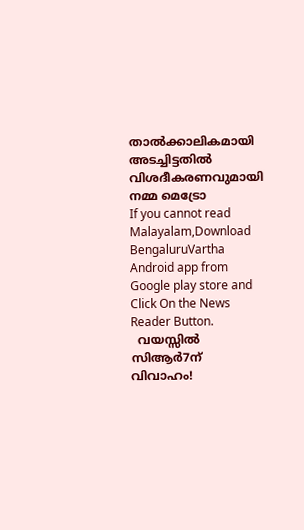താൽക്കാലികമായി അടച്ചിട്ടതിൽ വിശദീകരണവുമായി നമ്മ മെട്രോ
If you cannot read Malayalam,Download BengaluruVartha Android app from Google play store and Click On the News Reader Button.
  വയസ്സിൽ സിആർ7ന് വിവാഹം!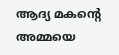ആദ്യ മകന്റെ അമ്മയെ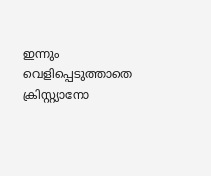ഇന്നും വെളിപ്പെടുത്താതെ ക്രിസ്റ്റ്യാനോ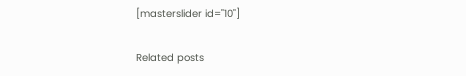[masterslider id="10"]

Related posts